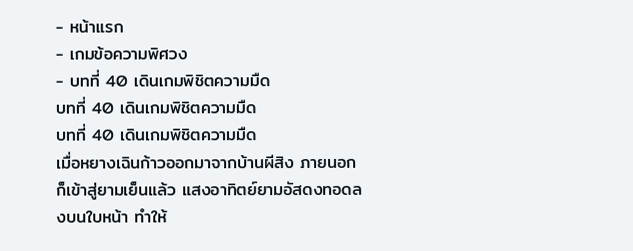- หน้าแรก
- เกมข้อความพิศวง
- บทที่ 40 เดินเกมพิชิตความมืด
บทที่ 40 เดินเกมพิชิตความมืด
บทที่ 40 เดินเกมพิชิตความมืด
เมื่อหยางเฉินก้าวออกมาจากบ้านผีสิง ภายนอกก็เข้าสู่ยามเย็นแล้ว แสงอาทิตย์ยามอัสดงทอดลงบนใบหน้า ทำให้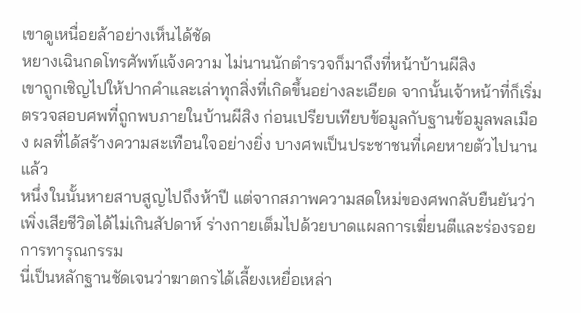เขาดูเหนื่อยล้าอย่างเห็นได้ชัด
หยางเฉินกดโทรศัพท์แจ้งความ ไม่นานนักตำรวจก็มาถึงที่หน้าบ้านผีสิง
เขาถูกเชิญไปให้ปากคำและเล่าทุกสิ่งที่เกิดขึ้นอย่างละเอียด จากนั้นเจ้าหน้าที่ก็เริ่มตรวจสอบศพที่ถูกพบภายในบ้านผีสิง ก่อนเปรียบเทียบข้อมูลกับฐานข้อมูลพลเมือง ผลที่ได้สร้างความสะเทือนใจอย่างยิ่ง บางศพเป็นประชาชนที่เคยหายตัวไปนานแล้ว
หนึ่งในนั้นหายสาบสูญไปถึงห้าปี แต่จากสภาพความสดใหม่ของศพกลับยืนยันว่าเพิ่งเสียชีวิตได้ไม่เกินสัปดาห์ ร่างกายเต็มไปด้วยบาดแผลการเฆี่ยนตีและร่องรอยการทารุณกรรม
นี่เป็นหลักฐานชัดเจนว่าฆาตกรได้เลี้ยงเหยื่อเหล่า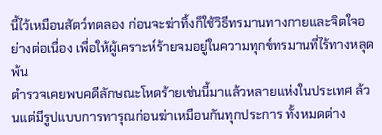นี้ไว้เหมือนสัตว์ทดลอง ก่อนจะฆ่าทิ้งก็ใช้วิธีทรมานทางกายและจิตใจอย่างต่อเนื่อง เพื่อให้ผู้เคราะห์ร้ายจมอยู่ในความทุกข์ทรมานที่ไร้ทางหลุดพ้น
ตำรวจเคยพบคดีลักษณะโหดร้ายเช่นนี้มาแล้วหลายแห่งในประเทศ ล้วนแต่มีรูปแบบการทารุณก่อนฆ่าเหมือนกันทุกประการ ทั้งหมดต่าง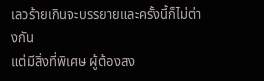เลวร้ายเกินจะบรรยายและครั้งนี้ก็ไม่ต่างกัน
แต่มีสิ่งที่พิเศษ ผู้ต้องสง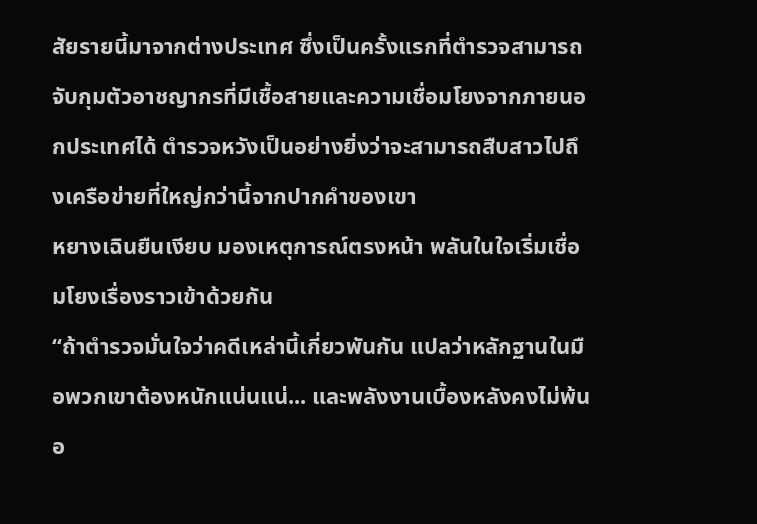สัยรายนี้มาจากต่างประเทศ ซึ่งเป็นครั้งแรกที่ตำรวจสามารถจับกุมตัวอาชญากรที่มีเชื้อสายและความเชื่อมโยงจากภายนอกประเทศได้ ตำรวจหวังเป็นอย่างยิ่งว่าจะสามารถสืบสาวไปถึงเครือข่ายที่ใหญ่กว่านี้จากปากคำของเขา
หยางเฉินยืนเงียบ มองเหตุการณ์ตรงหน้า พลันในใจเริ่มเชื่อมโยงเรื่องราวเข้าด้วยกัน
“ถ้าตำรวจมั่นใจว่าคดีเหล่านี้เกี่ยวพันกัน แปลว่าหลักฐานในมือพวกเขาต้องหนักแน่นแน่... และพลังงานเบื้องหลังคงไม่พ้นอ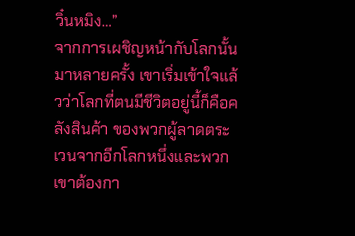วิ๋นหมิง…”
จากการเผชิญหน้ากับโลกนั้นมาหลายครั้ง เขาเริ่มเข้าใจแล้วว่าโลกที่ตนมีชีวิตอยู่นี้ก็คือคลังสินค้า ของพวกผู้ลาดตระเวนจากอีกโลกหนึ่งและพวกเขาต้องกา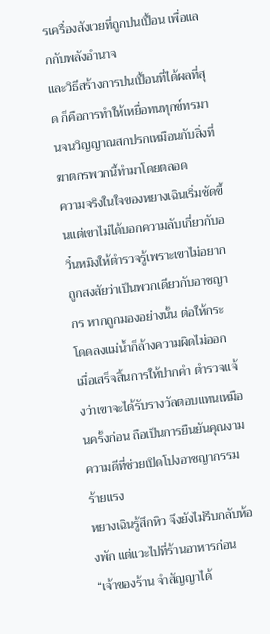รเครื่องสังเวยที่ถูกปนเปื้อน เพื่อแลกกับพลังอำนาจ
และวิธีสร้างการปนเปื้อนที่ได้ผลที่สุด ก็คือการทำให้เหยื่อทนทุกข์ทรมานจนวิญญาณสกปรกเหมือนกับสิ่งที่ฆาตกรพวกนี้ทำมาโดยตลอด
ความจริงในใจของหยางเฉินเริ่มชัดขึ้นแต่เขาไม่ได้บอกความลับเกี่ยวกับอวิ๋นหมิงให้ตำรวจรู้เพราะเขาไม่อยากถูกสงสัยว่าเป็นพวกเดียวกับอาชญากร หากถูกมองอย่างนั้น ต่อให้กระโดดลงแม่น้ำก็ล้างความผิดไม่ออก
เมื่อเสร็จสิ้นการให้ปากคำ ตำรวจแจ้งว่าเขาจะได้รับรางวัลตอบแทนเหมือนครั้งก่อน ถือเป็นการยืนยันคุณงามความดีที่ช่วยเปิดโปงอาชญากรรมร้ายแรง
หยางเฉินรู้สึกหิว จึงยังไม่รีบกลับห้องพัก แต่แวะไปที่ร้านอาหารก่อน
“เจ้าของร้าน จำสัญญาได้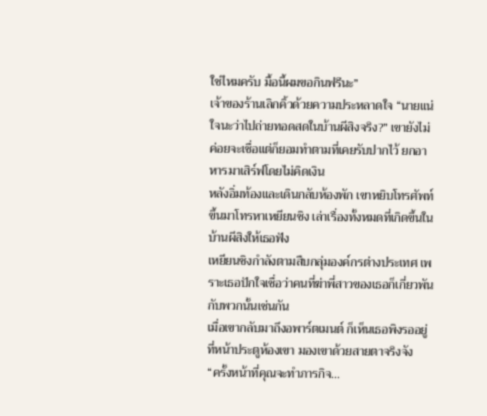ใช่ไหมครับ มื้อนี้ผมขอกินฟรีนะ”
เจ้าของร้านเลิกคิ้วด้วยความประหลาดใจ “นายแน่ใจนะว่าไปถ่ายทอดสดในบ้านผีสิงจริง?” เขายังไม่ค่อยจะเชื่อแต่ก็ยอมทำตามที่เคยรับปากไว้ ยกอาหารมาเสิร์ฟโดยไม่คิดเงิน
หลังอิ่มท้องและเดินกลับห้องพัก เขาหยิบโทรศัพท์ขึ้นมาโทรหาเหยียนชิง เล่าเรื่องทั้งหมดที่เกิดขึ้นในบ้านผีสิงให้เธอฟัง
เหยียนชิงกำลังตามสืบกลุ่มองค์กรต่างประเทศ เพราะเธอปักใจเชื่อว่าคนที่ฆ่าพี่สาวของเธอก็เกี่ยวพันกับพวกนั้นเช่นกัน
เมื่อเขากลับมาถึงอพาร์ตเมนต์ ก็เห็นเธอพิงรออยู่ที่หน้าประตูห้องเขา มองเขาด้วยสายตาจริงจัง
“ครั้งหน้าที่คุณจะทำภารกิจ…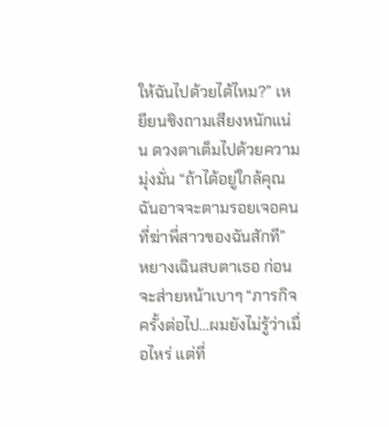ให้ฉันไปด้วยได้ไหม?” เหยียนชิงถามเสียงหนักแน่น ดวงตาเต็มไปด้วยความมุ่งมั่น “ถ้าได้อยู่ใกล้คุณ ฉันอาจจะตามรอยเจอคนที่ฆ่าพี่สาวของฉันสักที”
หยางเฉินสบตาเธอ ก่อนจะส่ายหน้าเบาๆ “ภารกิจครั้งต่อไป…ผมยังไม่รู้ว่าเมื่อไหร่ แต่ที่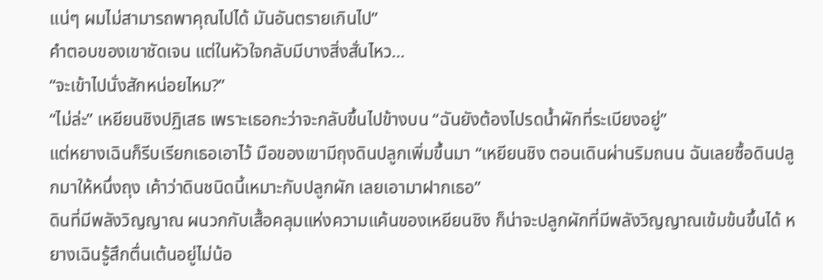แน่ๆ ผมไม่สามารถพาคุณไปได้ มันอันตรายเกินไป”
คำตอบของเขาชัดเจน แต่ในหัวใจกลับมีบางสิ่งสั่นไหว…
“จะเข้าไปนั่งสักหน่อยไหม?”
“ไม่ล่ะ” เหยียนชิงปฏิเสธ เพราะเธอกะว่าจะกลับขึ้นไปข้างบน “ฉันยังต้องไปรดน้ำผักที่ระเบียงอยู่”
แต่หยางเฉินก็รีบเรียกเธอเอาไว้ มือของเขามีถุงดินปลูกเพิ่มขึ้นมา “เหยียนชิง ตอนเดินผ่านริมถนน ฉันเลยซื้อดินปลูกมาให้หนึ่งถุง เค้าว่าดินชนิดนี้เหมาะกับปลูกผัก เลยเอามาฝากเธอ”
ดินที่มีพลังวิญญาณ ผนวกกับเสื้อคลุมแห่งความแค้นของเหยียนชิง ก็น่าจะปลูกผักที่มีพลังวิญญาณเข้มข้นขึ้นได้ หยางเฉินรู้สึกตื่นเต้นอยู่ไม่น้อ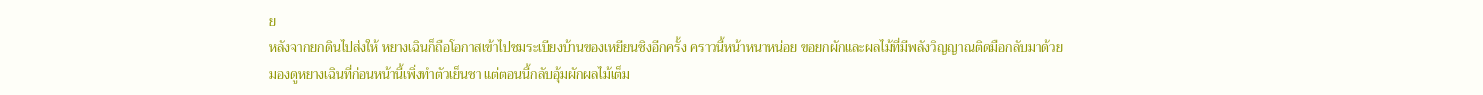ย
หลังจากยกดินไปส่งให้ หยางเฉินก็ถือโอกาสเข้าไปชมระเบียงบ้านของเหยียนชิงอีกครั้ง คราวนี้หน้าหนาหน่อย ขอยกผักและผลไม้ที่มีพลังวิญญาณติดมือกลับมาด้วย
มองดูหยางเฉินที่ก่อนหน้านี้เพิ่งทำตัวเย็นชา แต่ตอนนี้กลับอุ้มผักผลไม้เต็ม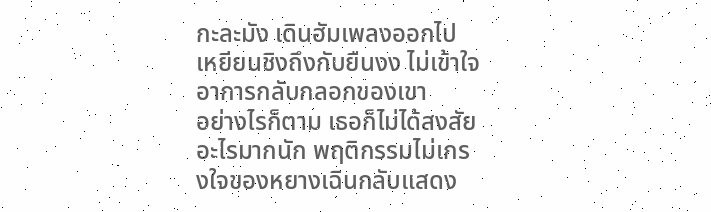กะละมัง เดินฮัมเพลงออกไป เหยียนชิงถึงกับยืนงง ไม่เข้าใจอาการกลับกลอกของเขา
อย่างไรก็ตาม เธอก็ไม่ได้สงสัยอะไรมากนัก พฤติกรรมไม่เกรงใจของหยางเฉินกลับแสดง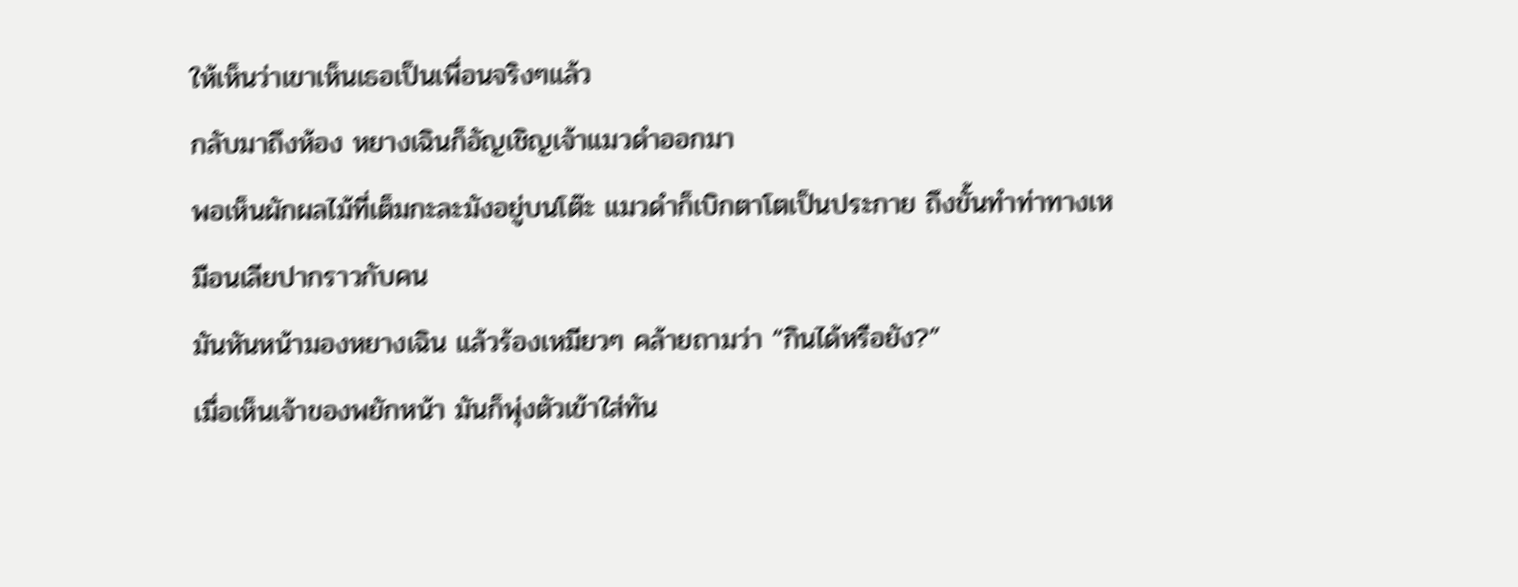ให้เห็นว่าเขาเห็นเธอเป็นเพื่อนจริงๆแล้ว
กลับมาถึงห้อง หยางเฉินก็อัญเชิญเจ้าแมวดำออกมา
พอเห็นผักผลไม้ที่เต็มกะละมังอยู่บนโต๊ะ แมวดำก็เบิกตาโตเป็นประกาย ถึงขั้นทำท่าทางเหมือนเลียปากราวกับคน
มันหันหน้ามองหยางเฉิน แล้วร้องเหมียวๆ คล้ายถามว่า “กินได้หรือยัง?”
เมื่อเห็นเจ้าของพยักหน้า มันก็พุ่งตัวเข้าใส่ทัน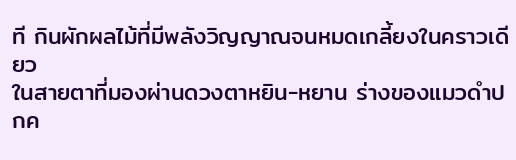ที กินผักผลไม้ที่มีพลังวิญญาณจนหมดเกลี้ยงในคราวเดียว
ในสายตาที่มองผ่านดวงตาหยิน-หยาน ร่างของแมวดำปกค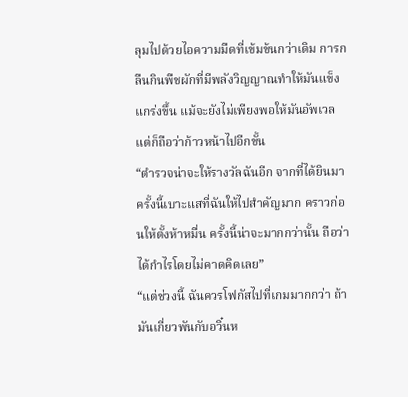ลุมไปด้วยไอความมืดที่เข้มข้นกว่าเดิม การกลืนกินพืชผักที่มีพลังวิญญาณทำให้มันแข็งแกร่งขึ้น แม้จะยังไม่เพียงพอให้มันอัพเวลแต่ก็ถือว่าก้าวหน้าไปอีกขั้น
“ตำรวจน่าจะให้รางวัลฉันอีก จากที่ได้ยินมา ครั้งนี้เบาะแสที่ฉันให้ไปสำคัญมาก คราวก่อนให้ตั้งห้าหมื่น ครั้งนี้น่าจะมากกว่านั้น ถือว่าได้กำไรโดยไม่คาดคิดเลย”
“แต่ช่วงนี้ ฉันควรโฟกัสไปที่เกมมากกว่า ถ้ามันเกี่ยวพันกับอวิ๋นห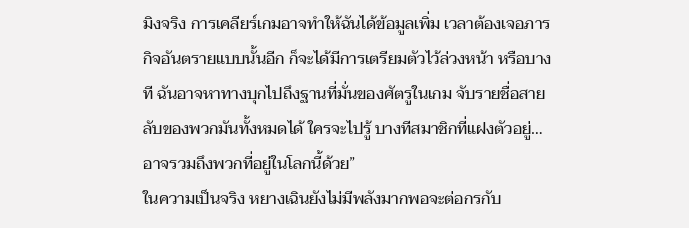มิงจริง การเคลียร์เกมอาจทำให้ฉันได้ข้อมูลเพิ่ม เวลาต้องเจอภารกิจอันตรายแบบนั้นอีก ก็จะได้มีการเตรียมตัวไว้ล่วงหน้า หรือบางที ฉันอาจหาทางบุกไปถึงฐานที่มั่นของศัตรูในเกม จับรายชื่อสายลับของพวกมันทั้งหมดได้ ใครจะไปรู้ บางทีสมาชิกที่แฝงตัวอยู่…อาจรวมถึงพวกที่อยู่ในโลกนี้ด้วย”
ในความเป็นจริง หยางเฉินยังไม่มีพลังมากพอจะต่อกรกับ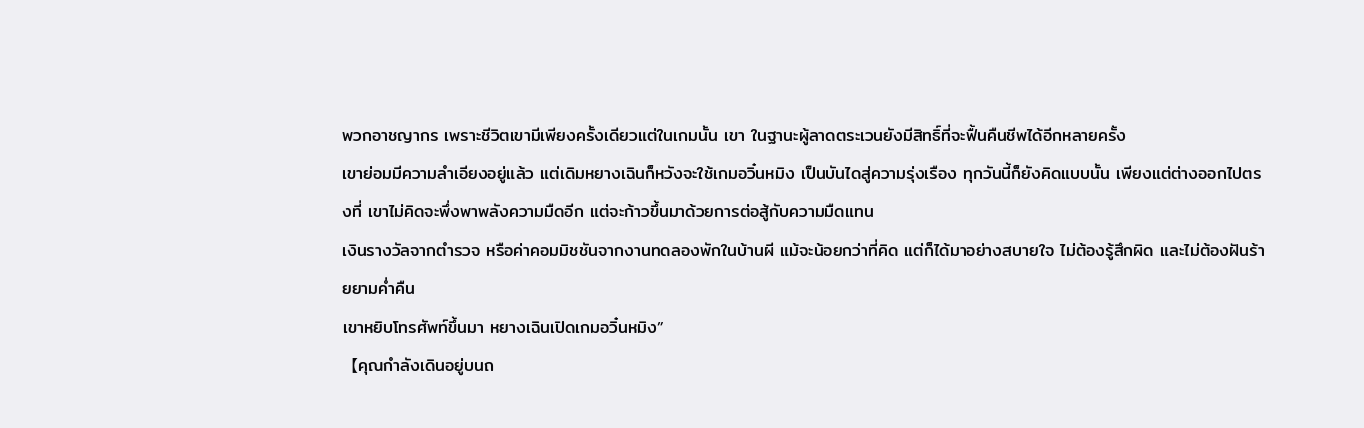พวกอาชญากร เพราะชีวิตเขามีเพียงครั้งเดียวแต่ในเกมนั้น เขา ในฐานะผู้ลาดตระเวนยังมีสิทธิ์ที่จะฟื้นคืนชีพได้อีกหลายครั้ง
เขาย่อมมีความลำเอียงอยู่แล้ว แต่เดิมหยางเฉินก็หวังจะใช้เกมอวิ๋นหมิง เป็นบันไดสู่ความรุ่งเรือง ทุกวันนี้ก็ยังคิดแบบนั้น เพียงแต่ต่างออกไปตรงที่ เขาไม่คิดจะพึ่งพาพลังความมืดอีก แต่จะก้าวขึ้นมาด้วยการต่อสู้กับความมืดแทน
เงินรางวัลจากตำรวจ หรือค่าคอมมิชชันจากงานทดลองพักในบ้านผี แม้จะน้อยกว่าที่คิด แต่ก็ได้มาอย่างสบายใจ ไม่ต้องรู้สึกผิด และไม่ต้องฝันร้ายยามค่ำคืน
เขาหยิบโทรศัพท์ขึ้นมา หยางเฉินเปิดเกมอวิ๋นหมิง”
【คุณกำลังเดินอยู่บนถ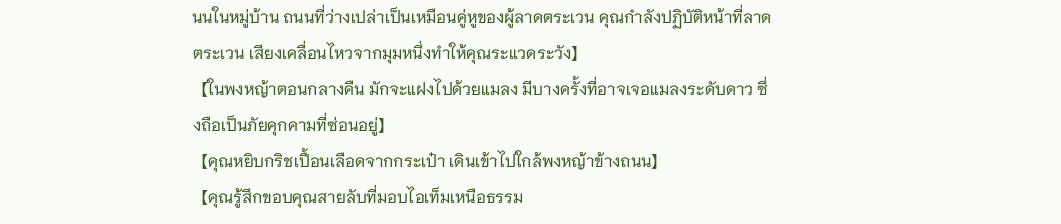นนในหมู่บ้าน ถนนที่ว่างเปล่าเป็นเหมือนคู่หูของผู้ลาดตระเวน คุณกำลังปฏิบัติหน้าที่ลาดตระเวน เสียงเคลื่อนไหวจากมุมหนึ่งทำให้คุณระแวดระวัง】
【ในพงหญ้าตอนกลางคืน มักจะแฝงไปด้วยแมลง มีบางครั้งที่อาจเจอแมลงระดับดาว ซึ่งถือเป็นภัยคุกคามที่ซ่อนอยู่】
【คุณหยิบกริชเปื้อนเลือดจากกระเป๋า เดินเข้าไปใกล้พงหญ้าข้างถนน】
【คุณรู้สึกขอบคุณสายลับที่มอบไอเท็มเหนือธรรม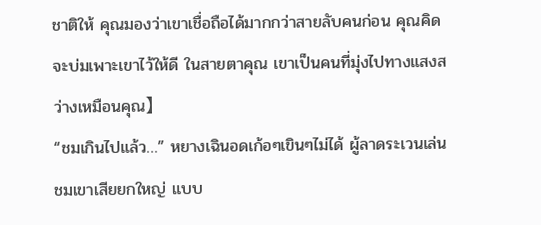ชาติให้ คุณมองว่าเขาเชื่อถือได้มากกว่าสายลับคนก่อน คุณคิดจะบ่มเพาะเขาไว้ให้ดี ในสายตาคุณ เขาเป็นคนที่มุ่งไปทางแสงสว่างเหมือนคุณ】
“ชมเกินไปแล้ว…” หยางเฉินอดเก้อๆเขินๆไม่ได้ ผู้ลาดระเวนเล่นชมเขาเสียยกใหญ่ แบบ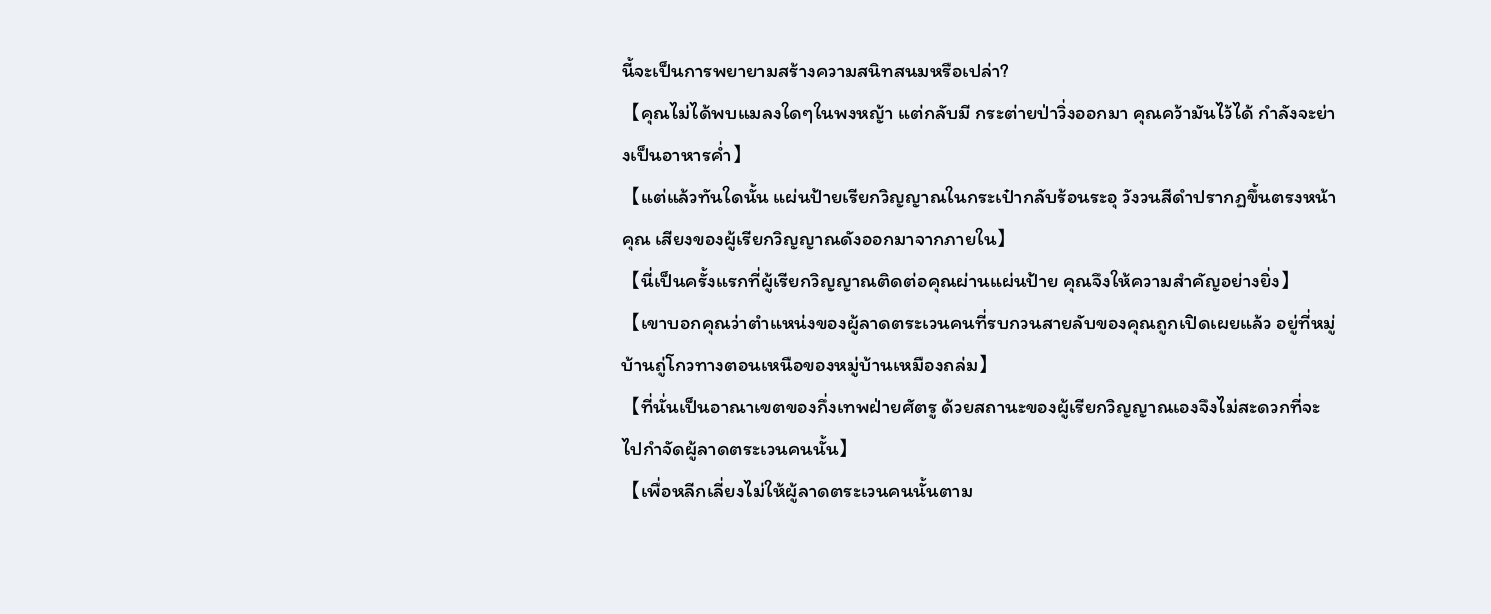นี้จะเป็นการพยายามสร้างความสนิทสนมหรือเปล่า?
【คุณไม่ได้พบแมลงใดๆในพงหญ้า แต่กลับมี กระต่ายป่าวิ่งออกมา คุณคว้ามันไว้ได้ กำลังจะย่างเป็นอาหารค่ำ】
【แต่แล้วทันใดนั้น แผ่นป้ายเรียกวิญญาณในกระเป๋ากลับร้อนระอุ วังวนสีดำปรากฏขึ้นตรงหน้าคุณ เสียงของผู้เรียกวิญญาณดังออกมาจากภายใน】
【นี่เป็นครั้งแรกที่ผู้เรียกวิญญาณติดต่อคุณผ่านแผ่นป้าย คุณจึงให้ความสำคัญอย่างยิ่ง】
【เขาบอกคุณว่าตำแหน่งของผู้ลาดตระเวนคนที่รบกวนสายลับของคุณถูกเปิดเผยแล้ว อยู่ที่หมู่บ้านถู่โกวทางตอนเหนือของหมู่บ้านเหมืองถล่ม】
【ที่นั่นเป็นอาณาเขตของกึ่งเทพฝ่ายศัตรู ด้วยสถานะของผู้เรียกวิญญาณเองจึงไม่สะดวกที่จะไปกำจัดผู้ลาดตระเวนคนนั้น】
【เพื่อหลีกเลี่ยงไม่ให้ผู้ลาดตระเวนคนนั้นตาม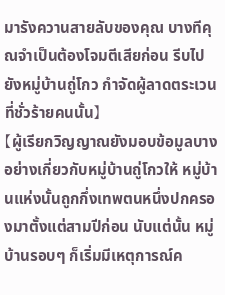มารังควานสายลับของคุณ บางทีคุณจำเป็นต้องโจมตีเสียก่อน รีบไปยังหมู่บ้านถู่โกว กำจัดผู้ลาดตระเวนที่ชั่วร้ายคนนั้น】
【ผู้เรียกวิญญาณยังมอบข้อมูลบางอย่างเกี่ยวกับหมู่บ้านถู่โกวให้ หมู่บ้านแห่งนั้นถูกกึ่งเทพตนหนึ่งปกครองมาตั้งแต่สามปีก่อน นับแต่นั้น หมู่บ้านรอบๆ ก็เริ่มมีเหตุการณ์ค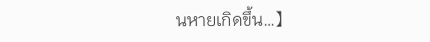นหายเกิดขึ้น…】